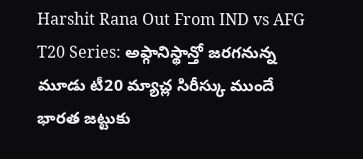Harshit Rana Out From IND vs AFG T20 Series: అఫ్గానిస్థాన్తో జరగనున్న మూడు టీ20 మ్యాచ్ల సిరీస్కు ముందే భారత జట్టుకు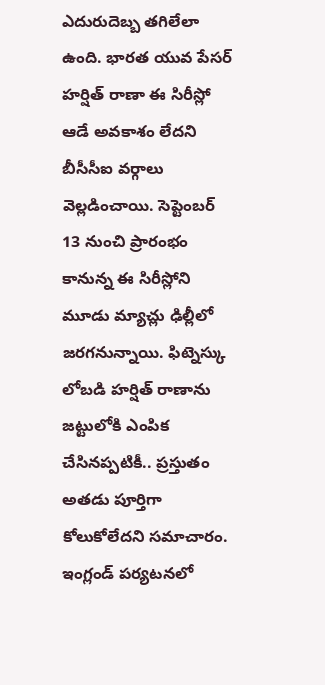ఎదురుదెబ్బ తగిలేలా ఉంది. భారత యువ పేసర్ హర్షిత్ రాణా ఈ సిరీస్లో ఆడే అవకాశం లేదని బీసీసీఐ వర్గాలు వెల్లడించాయి. సెప్టెంబర్ 13 నుంచి ప్రారంభం కానున్న ఈ సిరీస్లోని మూడు మ్యాచ్లు ఢిల్లీలో జరగనున్నాయి. ఫిట్నెస్కు లోబడి హర్షిత్ రాణాను జట్టులోకి ఎంపిక చేసినప్పటికీ.. ప్రస్తుతం అతడు పూర్తిగా కోలుకోలేదని సమాచారం.
ఇంగ్లండ్ పర్యటనలో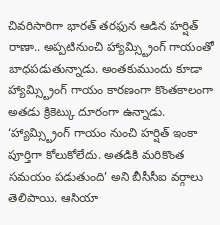చివరిసారిగా భారత్ తరఫున ఆడిన హర్షిత్ రాణా.. అప్పటినుంచి హ్యామ్స్ట్రింగ్ గాయంతో బాధపడుతున్నాడు. అంతకుముందు కూడా హ్యామ్స్ట్రింగ్ గాయం కారణంగా కొంతకాలంగా అతడు క్రికెట్కు దూరంగా ఉన్నాడు. ‘హ్యామ్స్ట్రింగ్ గాయం నుంచి హర్షిత్ ఇంకా పూర్తిగా కోలుకోలేదు. అతడికి మరికొంత సమయం పడుతుంది’ అని బీసీసీఐ వర్గాలు తెలిపాయి. ఆసియా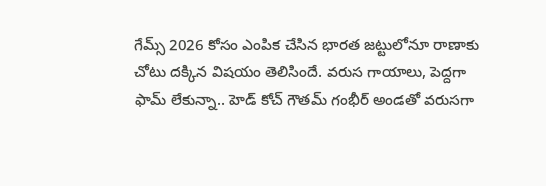గేమ్స్ 2026 కోసం ఎంపిక చేసిన భారత జట్టులోనూ రాణాకు చోటు దక్కిన విషయం తెలిసిందే. వరుస గాయాలు, పెద్దగా ఫామ్ లేకున్నా.. హెడ్ కోచ్ గౌతమ్ గంభీర్ అండతో వరుసగా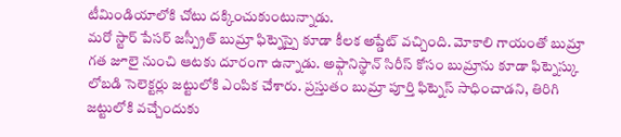టీమిండియాలోకి చోటు దక్కించుకుంటున్నాడు.
మరో స్టార్ పేసర్ జస్ప్రీత్ బుమ్రా ఫిట్నెస్పై కూడా కీలక అప్డేట్ వచ్చింది. మోకాలి గాయంతో బుమ్రా గత జూలై నుంచి ఆటకు దూరంగా ఉన్నాడు. అఫ్గానిస్థాన్ సిరీస్ కోసం బుమ్రాను కూడా ఫిట్నెస్కు లోబడి సెలెక్టర్లు జట్టులోకి ఎంపిక చేశారు. ప్రస్తుతం బుమ్రా పూర్తి ఫిట్నెస్ సాధించాడని, తిరిగి జట్టులోకి వచ్చేందుకు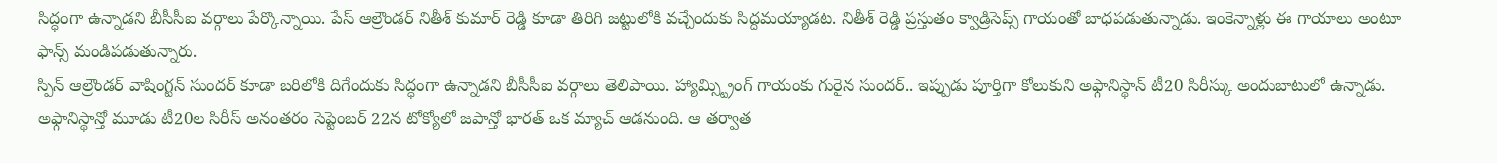సిద్ధంగా ఉన్నాడని బీసీసీఐ వర్గాలు పేర్కొన్నాయి. పేస్ ఆల్రౌండర్ నితీశ్ కుమార్ రెడ్డి కూడా తిరిగి జట్టులోకి వచ్చేందుకు సిద్దమయ్యాడట. నితీశ్ రెడ్డి ప్రస్తుతం క్వాడ్రిసెప్స్ గాయంతో బాధపడుతున్నాడు. ఇంకెన్నాళ్లు ఈ గాయాలు అంటూ ఫాన్స్ మండిపడుతున్నారు.
స్పిన్ ఆల్రౌండర్ వాషింగ్టన్ సుందర్ కూడా బరిలోకి దిగేందుకు సిద్ధంగా ఉన్నాడని బీసీసీఐ వర్గాలు తెలిపాయి. హ్యామ్స్ట్రింగ్ గాయంకు గురైన సుందర్.. ఇప్పుడు పూర్తిగా కోలుకుని అఫ్గానిస్థాన్ టీ20 సిరీస్కు అందుబాటులో ఉన్నాడు. అఫ్గానిస్థాన్తో మూడు టీ20ల సిరీస్ అనంతరం సెప్టెంబర్ 22న టోక్యోలో జపాన్తో భారత్ ఒక మ్యాచ్ ఆడనుంది. ఆ తర్వాత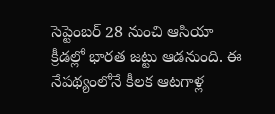సెప్టెంబర్ 28 నుంచి ఆసియా క్రీడల్లో భారత జట్టు ఆడనుంది. ఈ నేపథ్యంలోనే కీలక ఆటగాళ్ల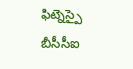ఫిట్నెస్పై బీసీసీఐ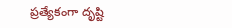ప్రత్యేకంగా దృష్టి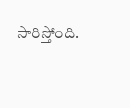సారిస్తోంది.